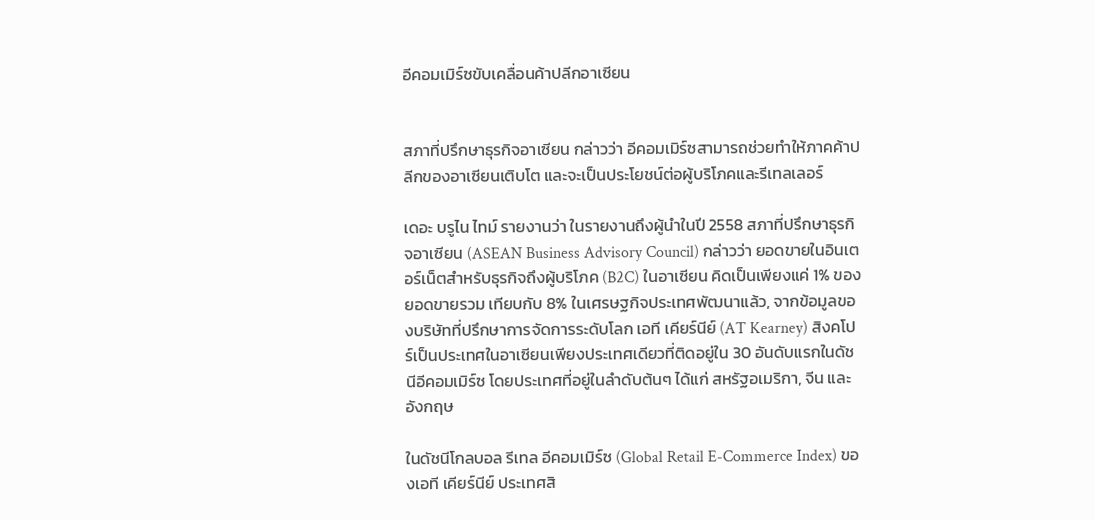อีคอมเมิร์ซขับเคลื่อนค้าปลีกอาเซียน


สภาที่ปรึกษาธุรกิจอาเซียน กล่าวว่า อีคอมเมิร์ซสามารถช่วยทำให้ภาคค้าปลีกของอาเซียนเติบโต และจะเป็นประโยชน์ต่อผู้บริโภคและรีเทลเลอร์

เดอะ บรูไน ไทม์ รายงานว่า ในรายงานถึงผู้นำในปี 2558 สภาที่ปรึกษาธุรกิจอาเซียน (ASEAN Business Advisory Council) กล่าวว่า ยอดขายในอินเตอร์เน็ตสำหรับธุรกิจถึงผู้บริโภค (B2C) ในอาเซียน คิดเป็นเพียงแค่ 1% ของยอดขายรวม เทียบกับ 8% ในเศรษฐกิจประเทศพัฒนาแล้ว, จากข้อมูลของบริษัทที่ปรึกษาการจัดการระดับโลก เอที เคียร์นีย์ (AT Kearney) สิงคโปร์เป็นประเทศในอาเซียนเพียงประเทศเดียวที่ติดอยู่ใน 30 อันดับแรกในดัชนีอีคอมเมิร์ซ โดยประเทศที่อยู่ในลำดับต้นๆ ได้แก่ สหรัฐอเมริกา, จีน และอังกฤษ

ในดัชนีโกลบอล รีเทล อีคอมเมิร์ซ (Global Retail E-Commerce Index) ของเอที เคียร์นีย์ ประเทศสิ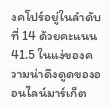งคโปร์อยู่ในลำดับที่ 14 ด้วยคะแนน 41.5 ในแง่ของความน่าดึงดูดของออนไลน์มาร์เก็ต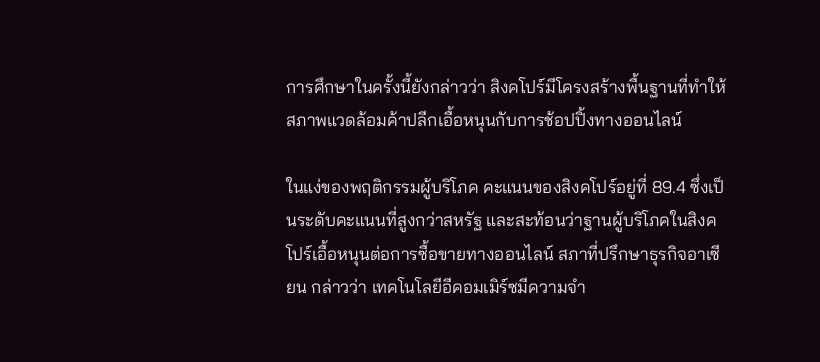การศึกษาในครั้งนี้ยังกล่าวว่า สิงคโปร์มีโครงสร้างพื้นฐานที่ทำให้สภาพแวดล้อมค้าปลีกเอื้อหนุนกับการช้อปปิ้งทางออนไลน์

ในแง่ของพฤติกรรมผู้บริโภค คะแนนของสิงคโปร์อยู่ที่ 89.4 ซึ่งเป็นระดับคะแนนที่สูงกว่าสหรัฐ และสะท้อนว่าฐานผู้บริโภคในสิงคโปร์เอื้อหนุนต่อการซื้อขายทางออนไลน์ สภาที่ปรึกษาธุรกิจอาเซียน กล่าวว่า เทคโนโลยีอีคอมเมิร์ซมีความจำ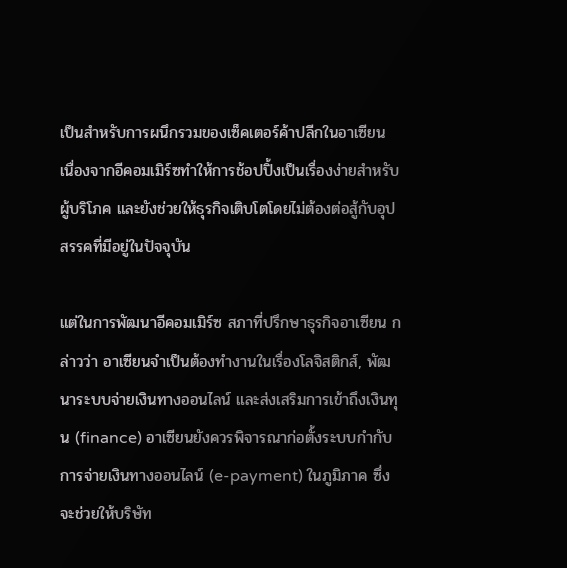เป็นสำหรับการผนึกรวมของเซ็คเตอร์ค้าปลีกในอาเซียน เนื่องจากอีคอมเมิร์ซทำให้การช้อปปิ้งเป็นเรื่องง่ายสำหรับผู้บริโภค และยังช่วยให้ธุรกิจเติบโตโดยไม่ต้องต่อสู้กับอุปสรรคที่มีอยู่ในปัจจุบัน

แต่ในการพัฒนาอีคอมเมิร์ซ สภาที่ปรึกษาธุรกิจอาเซียน กล่าวว่า อาเซียนจำเป็นต้องทำงานในเรื่องโลจิสติกส์, พัฒนาระบบจ่ายเงินทางออนไลน์ และส่งเสริมการเข้าถึงเงินทุน (finance) อาเซียนยังควรพิจารณาก่อตั้งระบบกำกับการจ่ายเงินทางออนไลน์ (e-payment) ในภูมิภาค ซึ่งจะช่วยให้บริษัท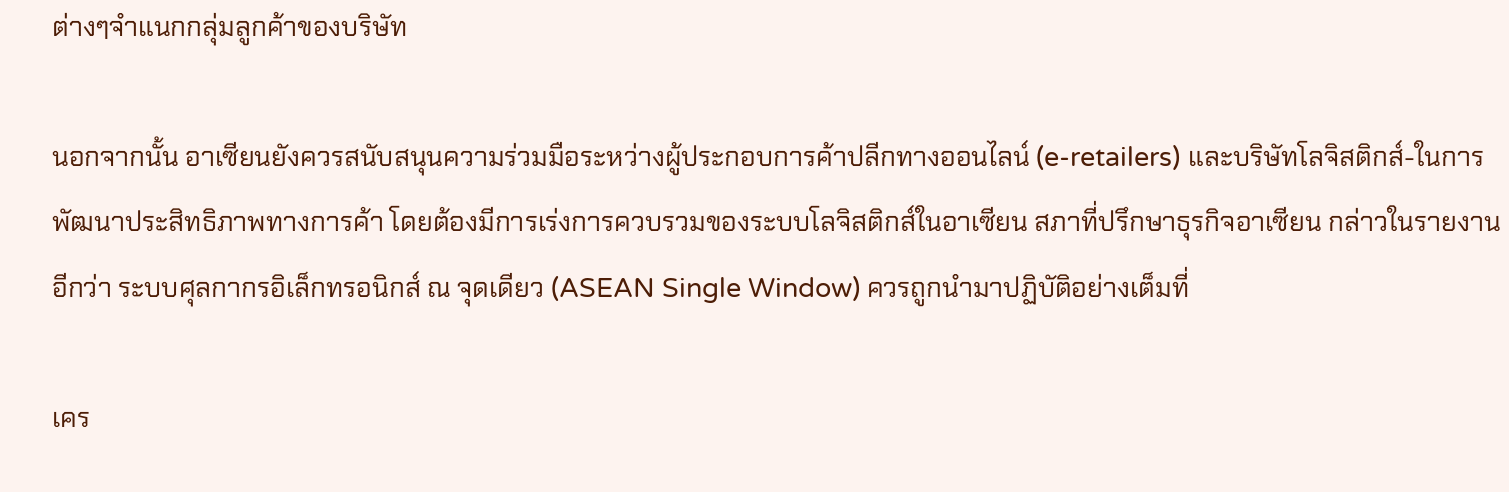ต่างๆจำแนกกลุ่มลูกค้าของบริษัท

นอกจากนั้น อาเซียนยังควรสนับสนุนความร่วมมือระหว่างผู้ประกอบการค้าปลีกทางออนไลน์ (e-retailers) และบริษัทโลจิสติกส์-ในการพัฒนาประสิทธิภาพทางการค้า โดยต้องมีการเร่งการควบรวมของระบบโลจิสติกส์ในอาเซียน สภาที่ปรึกษาธุรกิจอาเซียน กล่าวในรายงานอีกว่า ระบบศุลกากรอิเล็กทรอนิกส์ ณ จุดเดียว (ASEAN Single Window) ควรถูกนำมาปฏิบัติอย่างเต็มที่

เคร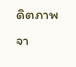ดิตภาพจา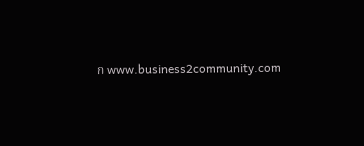ก www.business2community.com